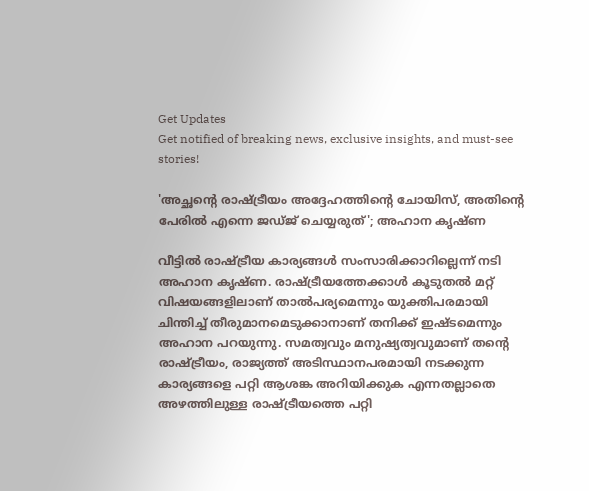Get Updates
Get notified of breaking news, exclusive insights, and must-see stories!

'അച്ഛന്റെ രാഷ്ട്രീയം അദ്ദേഹത്തിന്റെ ചോയിസ്, അതിന്റെ പേരില്‍ എന്നെ ജഡ്ജ് ചെയ്യരുത്'; അഹാന കൃഷ്ണ

വീട്ടില്‍ രാഷ്ട്രീയ കാര്യങ്ങള്‍ സംസാരിക്കാറില്ലെന്ന് നടി അഹാന കൃഷ്ണ. രാഷ്ട്രീയത്തേക്കാള്‍ കൂടുതല്‍ മറ്റ് വിഷയങ്ങളിലാണ് താല്‍പര്യമെന്നും യുക്തിപരമായി ചിന്തിച്ച് തീരുമാനമെടുക്കാനാണ് തനിക്ക് ഇഷ്ടമെന്നും അഹാന പറയുന്നു. സമത്വവും മനുഷ്യത്വവുമാണ് തന്റെ രാഷ്ട്രീയം, രാജ്യത്ത് അടിസ്ഥാനപരമായി നടക്കുന്ന കാര്യങ്ങളെ പറ്റി ആശങ്ക അറിയിക്കുക എന്നതല്ലാതെ അഴത്തിലുള്ള രാഷ്ട്രീയത്തെ പറ്റി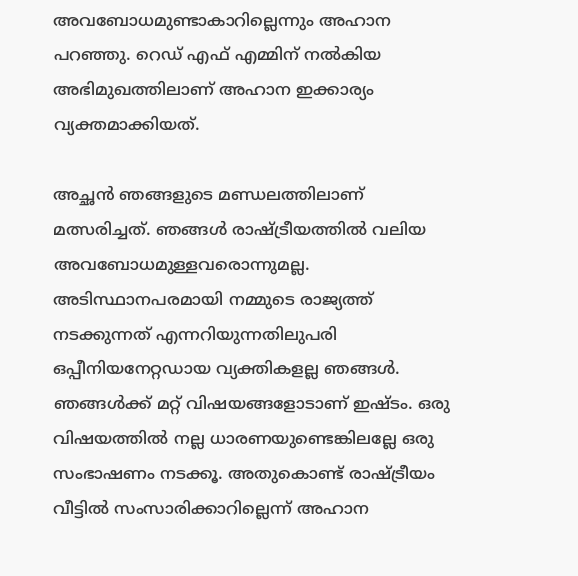അവബോധമുണ്ടാകാറില്ലെന്നും അഹാന പറഞ്ഞു. റെഡ് എഫ് എമ്മിന് നല്‍കിയ അഭിമുഖത്തിലാണ് അഹാന ഇക്കാര്യം വ്യക്തമാക്കിയത്.

അച്ഛന്‍ ഞങ്ങളുടെ മണ്ഡലത്തിലാണ് മത്സരിച്ചത്. ഞങ്ങള്‍ രാഷ്ട്രീയത്തില്‍ വലിയ അവബോധമുള്ളവരൊന്നുമല്ല. അടിസ്ഥാനപരമായി നമ്മുടെ രാജ്യത്ത് നടക്കുന്നത് എന്നറിയുന്നതിലുപരി ഒപ്പീനിയനേറ്റഡായ വ്യക്തികളല്ല ഞങ്ങള്‍. ഞങ്ങള്‍ക്ക് മറ്റ് വിഷയങ്ങളോടാണ് ഇഷ്ടം. ഒരു വിഷയത്തില്‍ നല്ല ധാരണയുണ്ടെങ്കിലല്ലേ ഒരു സംഭാഷണം നടക്കൂ. അതുകൊണ്ട് രാഷ്ട്രീയം വീട്ടില്‍ സംസാരിക്കാറില്ലെന്ന് അഹാന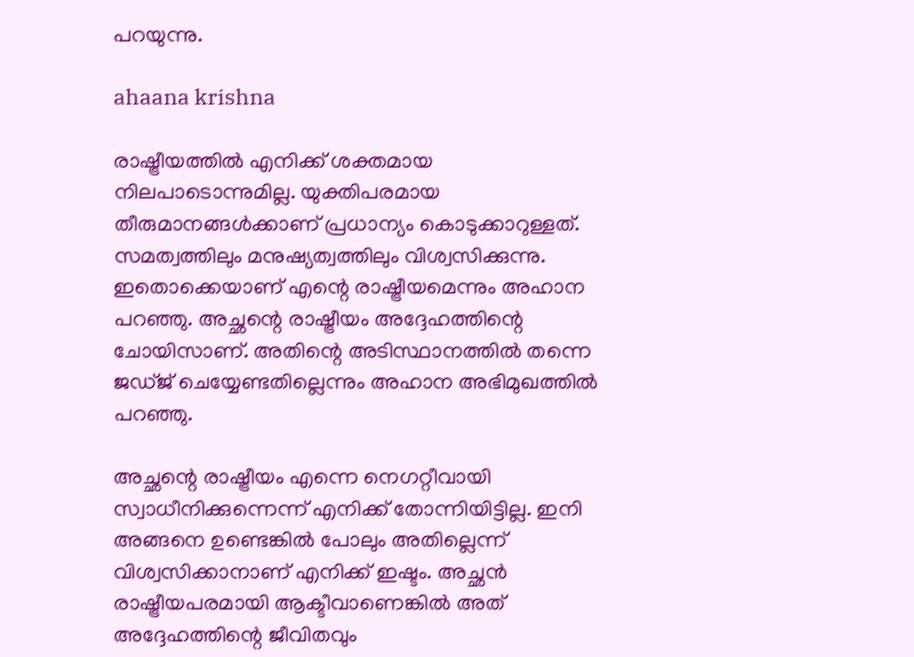പറയുന്നു.

ahaana krishna

രാഷ്ട്രീയത്തില്‍ എനിക്ക് ശക്തമായ നിലപാടൊന്നുമില്ല. യുക്തിപരമായ തീരുമാനങ്ങള്‍ക്കാണ് പ്രധാന്യം കൊടുക്കാറുള്ളത്. സമത്വത്തിലും മനുഷ്യത്വത്തിലും വിശ്വസിക്കുന്നു. ഇതൊക്കെയാണ് എന്റെ രാഷ്ട്രീയമെന്നും അഹാന പറഞ്ഞു. അച്ഛന്റെ രാഷ്ട്രീയം അദ്ദേഹത്തിന്റെ ചോയിസാണ്. അതിന്റെ അടിസ്ഥാനത്തില്‍ തന്നെ ജഡ്ജ് ചെയ്യേണ്ടതില്ലെന്നും അഹാന അഭിമുഖത്തില്‍ പറഞ്ഞു.

അച്ഛന്റെ രാഷ്ട്രീയം എന്നെ നെഗറ്റീവായി സ്വാധീനിക്കുന്നെന്ന് എനിക്ക് തോന്നിയിട്ടില്ല. ഇനി അങ്ങനെ ഉണ്ടെങ്കില്‍ പോലും അതില്ലെന്ന് വിശ്വസിക്കാനാണ് എനിക്ക് ഇഷ്ടം. അച്ഛന്‍ രാഷ്ട്രീയപരമായി ആക്ടീവാണെങ്കില്‍ അത് അദ്ദേഹത്തിന്റെ ജീവിതവും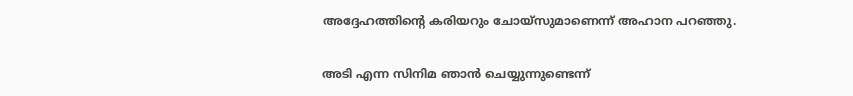അദ്ദേഹത്തിന്റെ കരിയറും ചോയ്‌സുമാണെന്ന് അഹാന പറഞ്ഞു.

അടി എന്ന സിനിമ ഞാന്‍ ചെയ്യുന്നുണ്ടെന്ന്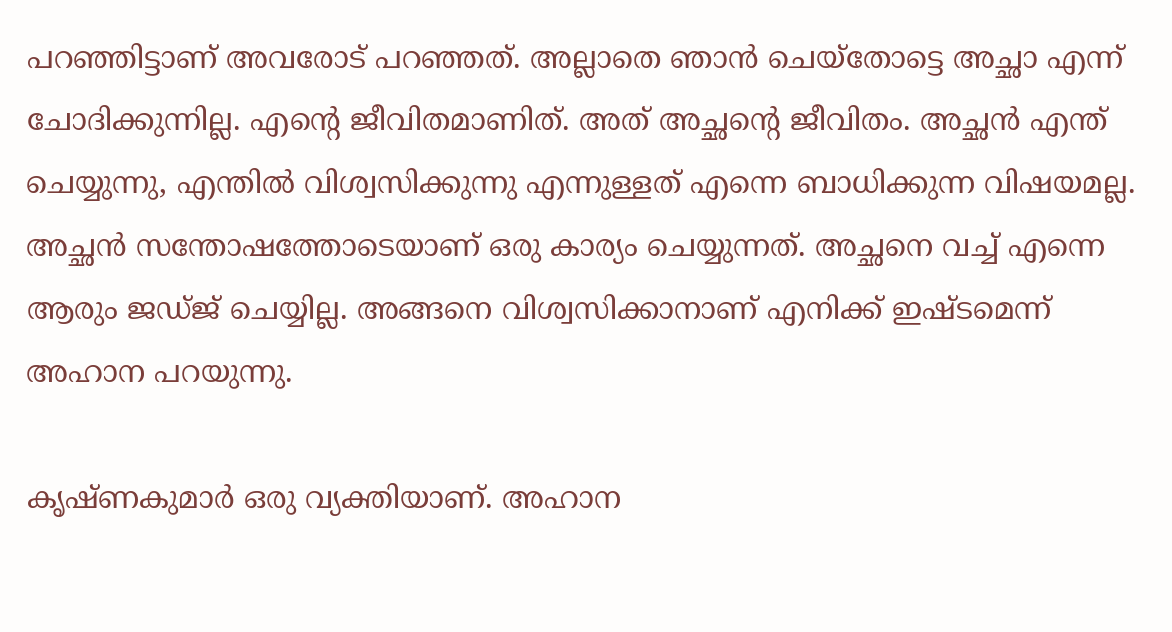പറഞ്ഞിട്ടാണ് അവരോട് പറഞ്ഞത്. അല്ലാതെ ഞാന്‍ ചെയ്‌തോട്ടെ അച്ഛാ എന്ന് ചോദിക്കുന്നില്ല. എന്റെ ജീവിതമാണിത്. അത് അച്ഛന്റെ ജീവിതം. അച്ഛന്‍ എന്ത് ചെയ്യുന്നു, എന്തില്‍ വിശ്വസിക്കുന്നു എന്നുള്ളത് എന്നെ ബാധിക്കുന്ന വിഷയമല്ല. അച്ഛന്‍ സന്തോഷത്തോടെയാണ് ഒരു കാര്യം ചെയ്യുന്നത്. അച്ഛനെ വച്ച് എന്നെ ആരും ജഡ്ജ് ചെയ്യില്ല. അങ്ങനെ വിശ്വസിക്കാനാണ് എനിക്ക് ഇഷ്ടമെന്ന് അഹാന പറയുന്നു.

കൃഷ്ണകുമാര്‍ ഒരു വ്യക്തിയാണ്. അഹാന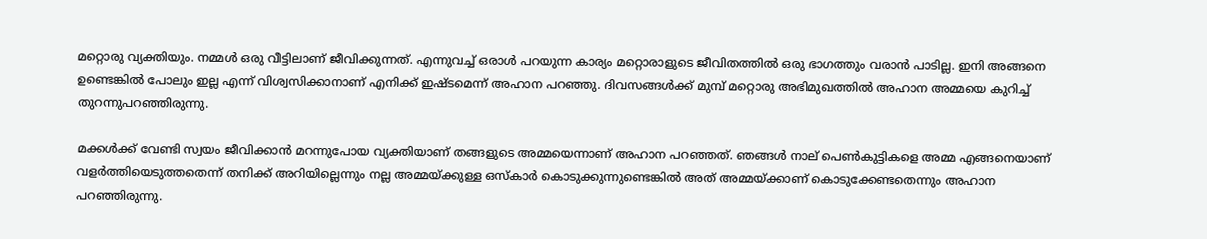മറ്റൊരു വ്യക്തിയും. നമ്മള്‍ ഒരു വീട്ടിലാണ് ജീവിക്കുന്നത്. എന്നുവച്ച് ഒരാള്‍ പറയുന്ന കാര്യം മറ്റൊരാളുടെ ജീവിതത്തില്‍ ഒരു ഭാഗത്തും വരാന്‍ പാടില്ല. ഇനി അങ്ങനെ ഉണ്ടെങ്കില്‍ പോലും ഇല്ല എന്ന് വിശ്വസിക്കാനാണ് എനിക്ക് ഇഷ്ടമെന്ന് അഹാന പറഞ്ഞു. ദിവസങ്ങള്‍ക്ക് മുമ്പ് മറ്റൊരു അഭിമുഖത്തില്‍ അഹാന അമ്മയെ കുറിച്ച് തുറന്നുപറഞ്ഞിരുന്നു.

മക്കള്‍ക്ക് വേണ്ടി സ്വയം ജീവിക്കാന്‍ മറന്നുപോയ വ്യക്തിയാണ് തങ്ങളുടെ അമ്മയെന്നാണ് അഹാന പറഞ്ഞത്. ഞങ്ങള്‍ നാല് പെണ്‍കുട്ടികളെ അമ്മ എങ്ങനെയാണ് വളര്‍ത്തിയെടുത്തതെന്ന് തനിക്ക് അറിയില്ലെന്നും നല്ല അമ്മയ്ക്കുള്ള ഒസ്‌കാര്‍ കൊടുക്കുന്നുണ്ടെങ്കില്‍ അത് അമ്മയ്ക്കാണ് കൊടുക്കേണ്ടതെന്നും അഹാന പറഞ്ഞിരുന്നു.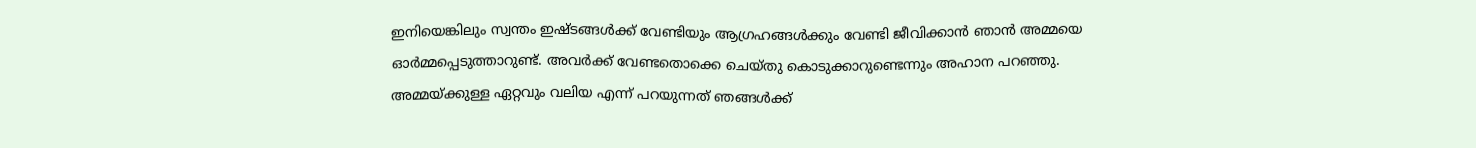ഇനിയെങ്കിലും സ്വന്തം ഇഷ്ടങ്ങള്‍ക്ക് വേണ്ടിയും ആഗ്രഹങ്ങള്‍ക്കും വേണ്ടി ജീവിക്കാന്‍ ഞാന്‍ അമ്മയെ ഓര്‍മ്മപ്പെടുത്താറുണ്ട്. അവര്‍ക്ക് വേണ്ടതൊക്കെ ചെയ്തു കൊടുക്കാറുണ്ടെന്നും അഹാന പറഞ്ഞു. അമ്മയ്ക്കുള്ള ഏറ്റവും വലിയ എന്ന് പറയുന്നത് ഞങ്ങള്‍ക്ക്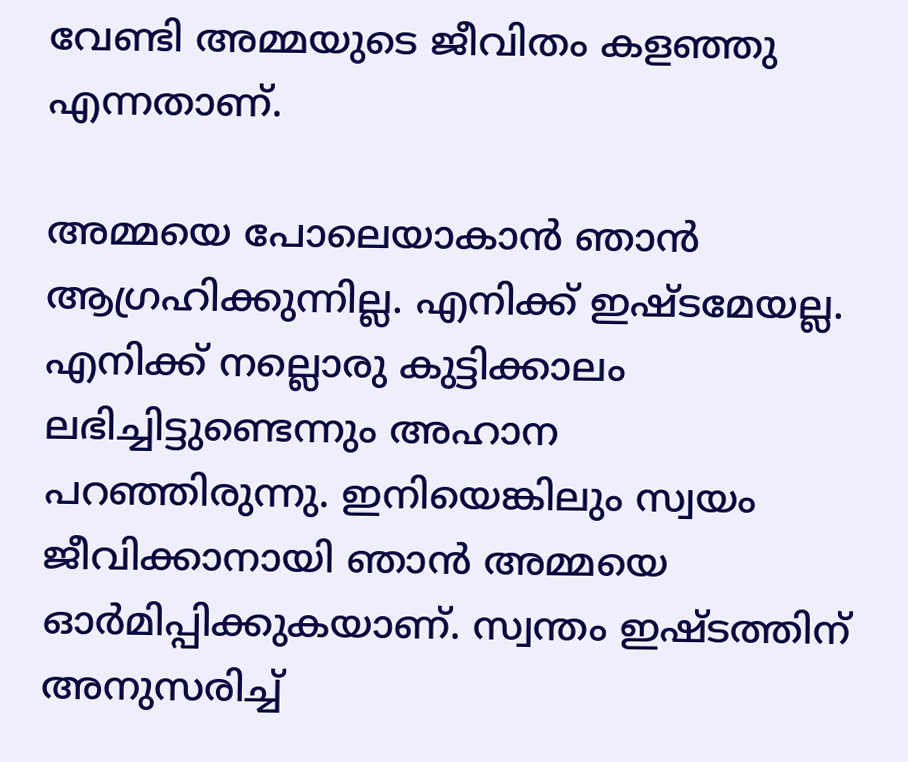വേണ്ടി അമ്മയുടെ ജീവിതം കളഞ്ഞു എന്നതാണ്.

അമ്മയെ പോലെയാകാന്‍ ഞാന്‍ ആഗ്രഹിക്കുന്നില്ല. എനിക്ക് ഇഷ്ടമേയല്ല. എനിക്ക് നല്ലൊരു കുട്ടിക്കാലം ലഭിച്ചിട്ടുണ്ടെന്നും അഹാന പറഞ്ഞിരുന്നു. ഇനിയെങ്കിലും സ്വയം ജീവിക്കാനായി ഞാന്‍ അമ്മയെ ഓര്‍മിപ്പിക്കുകയാണ്. സ്വന്തം ഇഷ്ടത്തിന് അനുസരിച്ച്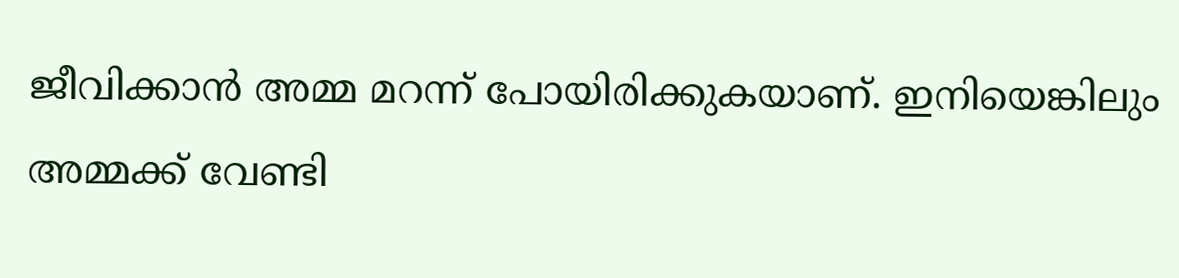ജീവിക്കാന്‍ അമ്മ മറന്ന് പോയിരിക്കുകയാണ്. ഇനിയെങ്കിലും അമ്മക്ക് വേണ്ടി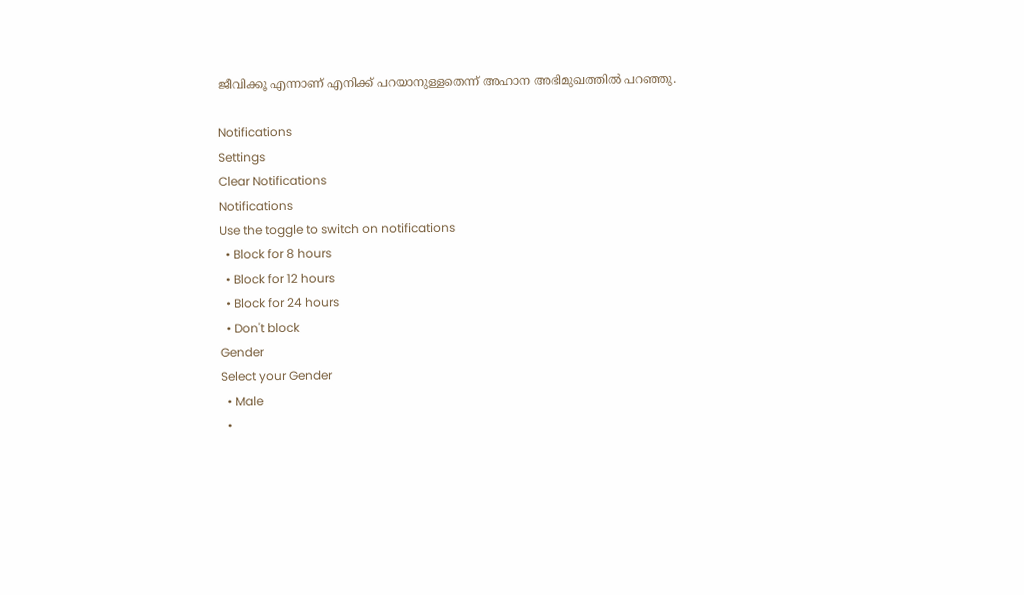ജീവിക്കൂ എന്നാണ് എനിക്ക് പറയാനുള്ളതെന്ന് അഹാന അഭിമുഖത്തില്‍ പറഞ്ഞു.

Notifications
Settings
Clear Notifications
Notifications
Use the toggle to switch on notifications
  • Block for 8 hours
  • Block for 12 hours
  • Block for 24 hours
  • Don't block
Gender
Select your Gender
  • Male
  •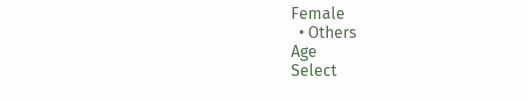Female
  • Others
Age
Select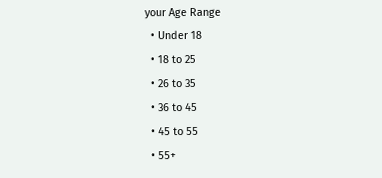your Age Range
  • Under 18
  • 18 to 25
  • 26 to 35
  • 36 to 45
  • 45 to 55
  • 55+